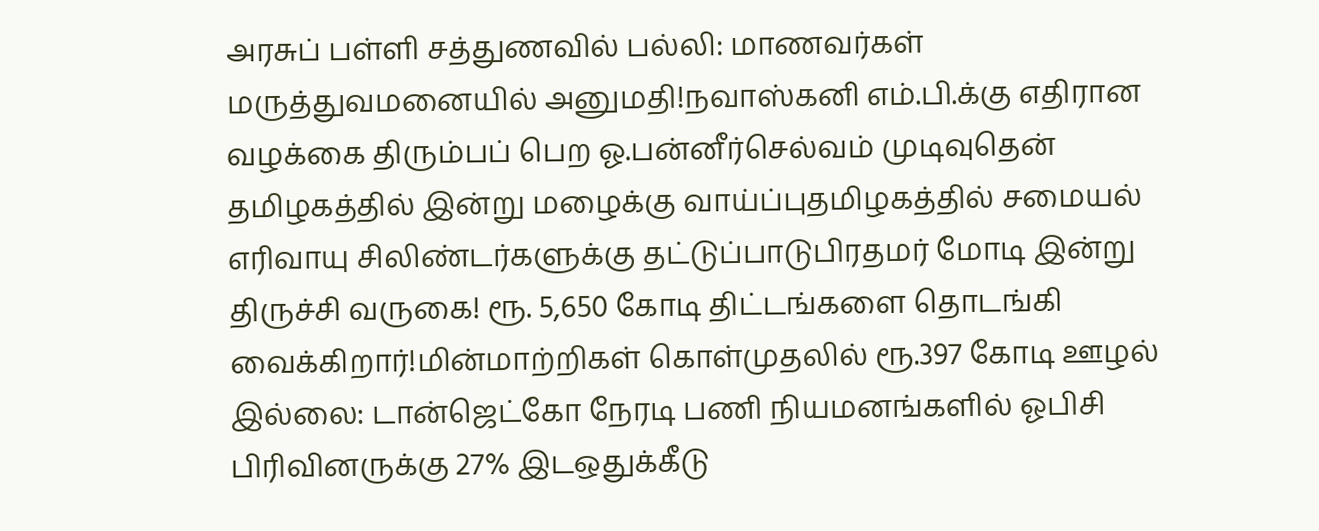அரசுப் பள்ளி சத்துணவில் பல்லி: மாணவர்கள் மருத்துவமனையில் அனுமதி!நவாஸ்கனி எம்.பி.க்கு எதிரான வழக்கை திரும்பப் பெற ஓ.பன்னீர்செல்வம் முடிவுதென் தமிழகத்தில் இன்று மழைக்கு வாய்ப்புதமிழகத்தில் சமையல் எரிவாயு சிலிண்டர்களுக்கு தட்டுப்பாடுபிரதமர் மோடி இன்று திருச்சி வருகை! ரூ. 5,650 கோடி திட்டங்களை தொடங்கி வைக்கிறார்!மின்மாற்றிகள் கொள்முதலில் ரூ.397 கோடி ஊழல் இல்லை: டான்ஜெட்கோ நேரடி பணி நியமனங்களில் ஓபிசி பிரிவினருக்கு 27% இடஒதுக்கீடு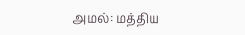அமல்: மத்திய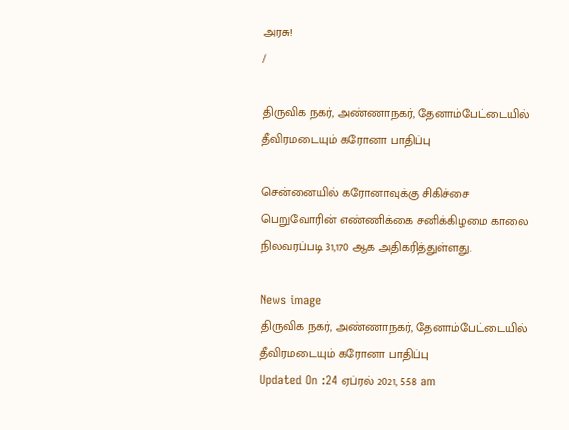அரசு!
/

திருவிக நகர், அண்ணாநகர், தேனாம்பேட்டையில் தீவிரமடையும் கரோனா பாதிப்பு

சென்னையில் கரோனாவுக்கு சிகிச்சை பெறுவோரின் எண்ணிக்கை சனிக்கிழமை காலை நிலவரப்படி 31,170 ஆக அதிகரித்துள்ளது.

News image
திருவிக நகர், அண்ணாநகர், தேனாம்பேட்டையில் தீவிரமடையும் கரோனா பாதிப்பு
Updated On :24 ஏப்ரல் 2021, 5:58 am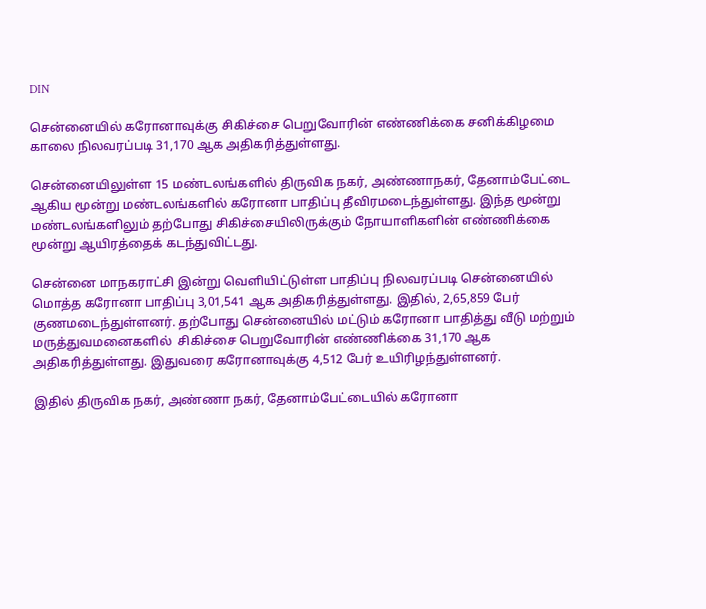DIN

சென்னையில் கரோனாவுக்கு சிகிச்சை பெறுவோரின் எண்ணிக்கை சனிக்கிழமை காலை நிலவரப்படி 31,170 ஆக அதிகரித்துள்ளது.

சென்னையிலுள்ள 15 மண்டலங்களில் திருவிக நகர், அண்ணாநகர், தேனாம்பேட்டை ஆகிய மூன்று மண்டலங்களில் கரோனா பாதிப்பு தீவிரமடைந்துள்ளது. இந்த மூன்று மண்டலங்களிலும் தற்போது சிகிச்சையிலிருக்கும் நோயாளிகளின் எண்ணிக்கை மூன்று ஆயிரத்தைக் கடந்துவிட்டது.

சென்னை மாநகராட்சி இன்று வெளியிட்டுள்ள பாதிப்பு நிலவரப்படி சென்னையில் மொத்த கரோனா பாதிப்பு 3,01,541 ஆக அதிகரித்துள்ளது. இதில், 2,65,859 பேர் குணமடைந்துள்ளனர். தற்போது சென்னையில் மட்டும் கரோனா பாதித்து வீடு மற்றும் மருத்துவமனைகளில்  சிகிச்சை பெறுவோரின் எண்ணிக்கை 31,170 ஆக அதிகரித்துள்ளது. இதுவரை கரோனாவுக்கு 4,512 பேர் உயிரிழந்துள்ளனர்.

இதில் திருவிக நகர், அண்ணா நகர், தேனாம்பேட்டையில் கரோனா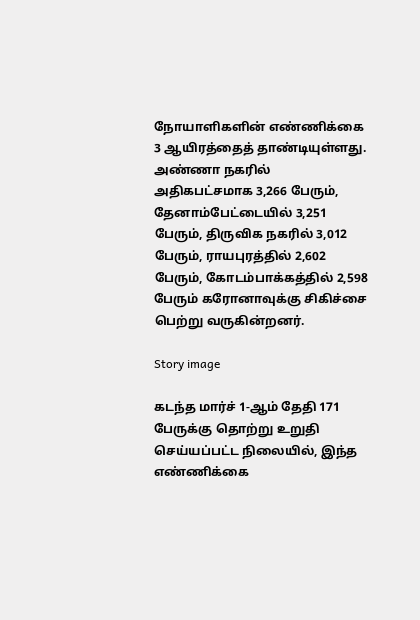நோயாளிகளின் எண்ணிக்கை 3 ஆயிரத்தைத் தாண்டியுள்ளது. அண்ணா நகரில் அதிகபட்சமாக 3,266 பேரும், தேனாம்பேட்டையில் 3,251 பேரும், திருவிக நகரில் 3,012 பேரும், ராயபுரத்தில் 2,602 பேரும், கோடம்பாக்கத்தில் 2,598 பேரும் கரோனாவுக்கு சிகிச்சை பெற்று வருகின்றனர்.

Story image

கடந்த மார்ச் 1-ஆம் தேதி 171 பேருக்கு தொற்று உறுதி செய்யப்பட்ட நிலையில், இந்த எண்ணிக்கை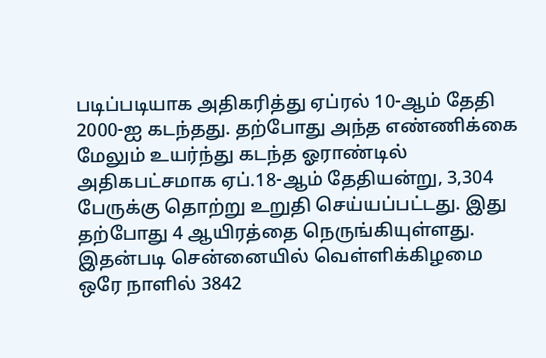படிப்படியாக அதிகரித்து ஏப்ரல் 10-ஆம் தேதி 2000-ஐ கடந்தது. தற்போது அந்த எண்ணிக்கை மேலும் உயர்ந்து கடந்த ஓராண்டில் அதிகபட்சமாக ஏப்.18-ஆம் தேதியன்று, 3,304 பேருக்கு தொற்று உறுதி செய்யப்பட்டது. இது தற்போது 4 ஆயிரத்தை நெருங்கியுள்ளது. இதன்படி சென்னையில் வெள்ளிக்கிழமை ஒரே நாளில் 3842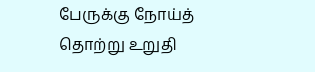பேருக்கு நோய்த் தொற்று உறுதி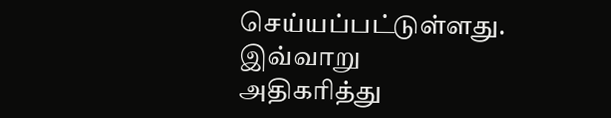செய்யப்பட்டுள்ளது. இவ்வாறு அதிகரித்து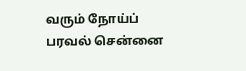வரும் நோய்ப் பரவல் சென்னை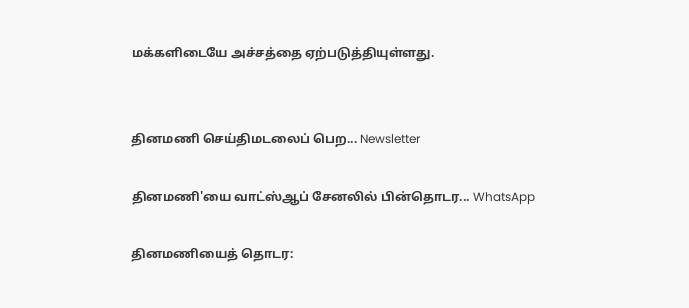மக்களிடையே அச்சத்தை ஏற்படுத்தியுள்ளது.


தினமணி செய்திமடலைப் பெற... Newsletter

தினமணி'யை வாட்ஸ்ஆப் சேனலில் பின்தொடர... WhatsApp

தினமணியைத் தொடர: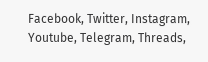Facebook, Twitter, Instagram, Youtube, Telegram, Threads,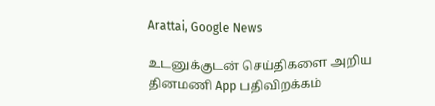Arattai, Google News

உடனுக்குடன் செய்திகளை அறிய தினமணி App பதிவிறக்கம்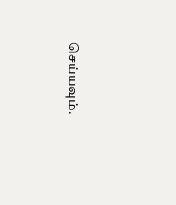செய்யவும்.